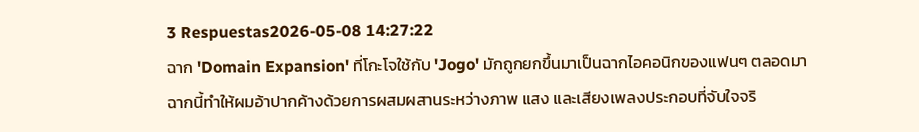3 Respuestas2026-05-08 14:27:22
ฉาก 'Domain Expansion' ที่โกะโจใช้กับ 'Jogo' มักถูกยกขึ้นมาเป็นฉากไอคอนิกของแฟนๆ ตลอดมา
ฉากนี้ทำให้ผมอ้าปากค้างด้วยการผสมผสานระหว่างภาพ แสง และเสียงเพลงประกอบที่จับใจจริ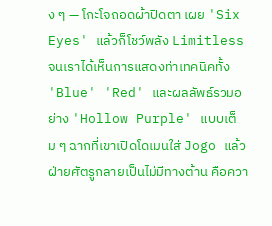ง ๆ — โกะโจถอดผ้าปิดตา เผย 'Six Eyes' แล้วก็โชว์พลัง Limitless จนเราได้เห็นการแสดงท่าเทคนิคทั้ง 'Blue' 'Red' และผลลัพธ์รวมอย่าง 'Hollow Purple' แบบเต็ม ๆ ฉากที่เขาเปิดโดเมนใส่ Jogo แล้วฝ่ายศัตรูกลายเป็นไม่มีทางต้าน คือควา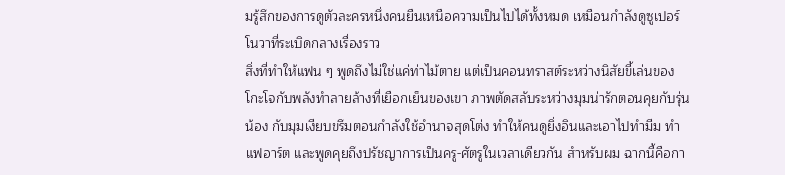มรู้สึกของการดูตัวละครหนึ่งคนยืนเหนือความเป็นไปได้ทั้งหมด เหมือนกำลังดูซูเปอร์โนวาที่ระเบิดกลางเรื่องราว
สิ่งที่ทำให้แฟน ๆ พูดถึงไม่ใช่แค่ท่าไม้ตาย แต่เป็นคอนทราสต์ระหว่างนิสัยขี้เล่นของโกะโจกับพลังทำลายล้างที่เยือกเย็นของเขา ภาพตัดสลับระหว่างมุมน่ารักตอนคุยกับรุ่นน้อง กับมุมเงียบขรึมตอนกำลังใช้อำนาจสุดโต่ง ทำให้คนดูยิ่งอินและเอาไปทำมีม ทำแฟอาร์ต และพูดคุยถึงปรัชญาการเป็นครู-ศัตรูในเวลาเดียวกัน สำหรับผม ฉากนี้คือกา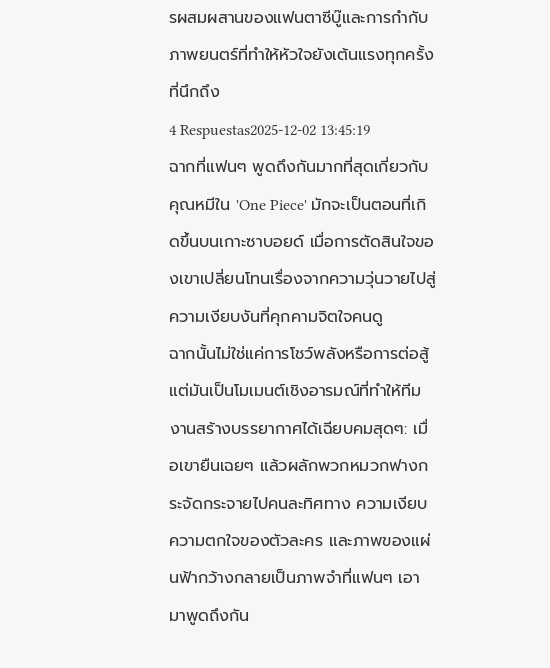รผสมผสานของแฟนตาซีบู๊และการกำกับภาพยนตร์ที่ทำให้หัวใจยังเต้นแรงทุกครั้งที่นึกถึง
4 Respuestas2025-12-02 13:45:19
ฉากที่แฟนๆ พูดถึงกันมากที่สุดเกี่ยวกับคุณหมีใน 'One Piece' มักจะเป็นตอนที่เกิดขึ้นบนเกาะซาบอยด์ เมื่อการตัดสินใจของเขาเปลี่ยนโทนเรื่องจากความวุ่นวายไปสู่ความเงียบงันที่คุกคามจิตใจคนดู
ฉากนั้นไม่ใช่แค่การโชว์พลังหรือการต่อสู้ แต่มันเป็นโมเมนต์เชิงอารมณ์ที่ทำให้ทีมงานสร้างบรรยากาศได้เฉียบคมสุดๆ: เมื่อเขายืนเฉยๆ แล้วผลักพวกหมวกฟางกระจัดกระจายไปคนละทิศทาง ความเงียบ ความตกใจของตัวละคร และภาพของแผ่นฟ้ากว้างกลายเป็นภาพจำที่แฟนๆ เอามาพูดถึงกัน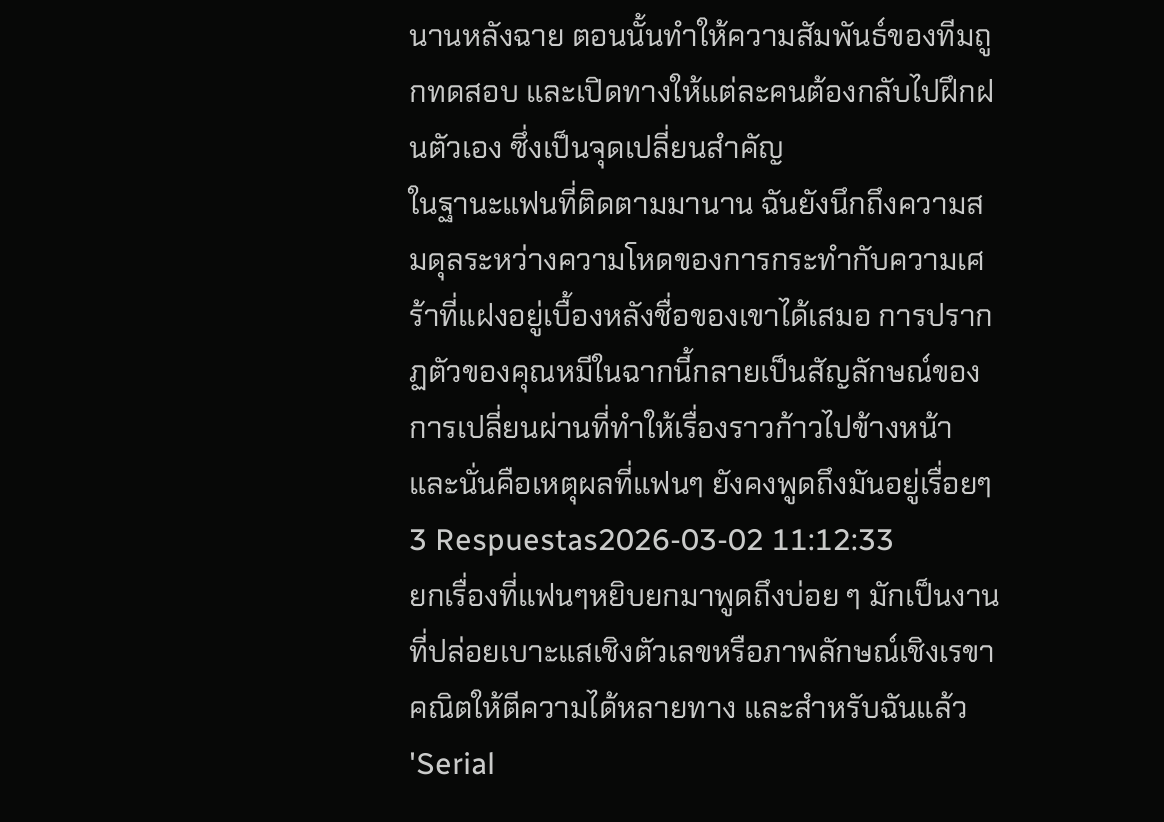นานหลังฉาย ตอนนั้นทำให้ความสัมพันธ์ของทีมถูกทดสอบ และเปิดทางให้แต่ละคนต้องกลับไปฝึกฝนตัวเอง ซึ่งเป็นจุดเปลี่ยนสำคัญ
ในฐานะแฟนที่ติดตามมานาน ฉันยังนึกถึงความสมดุลระหว่างความโหดของการกระทำกับความเศร้าที่แฝงอยู่เบื้องหลังชื่อของเขาได้เสมอ การปรากฏตัวของคุณหมีในฉากนี้กลายเป็นสัญลักษณ์ของการเปลี่ยนผ่านที่ทำให้เรื่องราวก้าวไปข้างหน้า และนั่นคือเหตุผลที่แฟนๆ ยังคงพูดถึงมันอยู่เรื่อยๆ
3 Respuestas2026-03-02 11:12:33
ยกเรื่องที่แฟนๆหยิบยกมาพูดถึงบ่อย ๆ มักเป็นงานที่ปล่อยเบาะแสเชิงตัวเลขหรือภาพลักษณ์เชิงเรขาคณิตให้ตีความได้หลายทาง และสำหรับฉันแล้ว 'Serial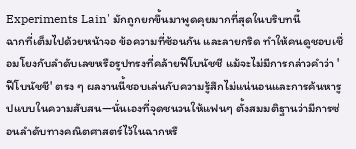Experiments Lain' มักถูกยกขึ้นมาพูดคุยมากที่สุดในบริบทนี้
ฉากที่เต็มไปด้วยหน้าจอ ข้อความที่ซ้อนกัน และลายกริด ทำให้คนดูชอบเชื่อมโยงกับลำดับเลขหรือรูปทรงที่คล้ายฟีโบนัชชี แม้จะไม่มีการกล่าวคำว่า 'ฟีโบนัชชี' ตรง ๆ ผลงานนี้ชอบเล่นกับความรู้สึกไม่แน่นอนและการค้นหารูปแบบในความสับสน—นั่นเองที่จุดชนวนให้แฟนๆ ตั้งสมมติฐานว่ามีการซ่อนลำดับทางคณิตศาสตร์ไว้ในฉากหรื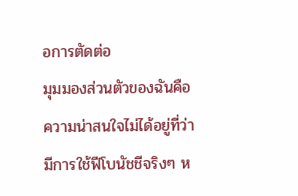อการตัดต่อ
มุมมองส่วนตัวของฉันคือความน่าสนใจไม่ได้อยู่ที่ว่ามีการใช้ฟีโบนัชชีจริงๆ ห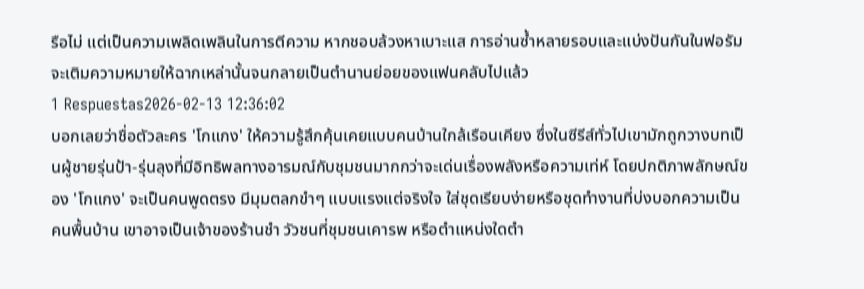รือไม่ แต่เป็นความเพลิดเพลินในการตีความ หากชอบล้วงหาเบาะแส การอ่านซ้ำหลายรอบและแบ่งปันกันในฟอรัมจะเติมความหมายให้ฉากเหล่านั้นจนกลายเป็นตำนานย่อยของแฟนคลับไปแล้ว
1 Respuestas2026-02-13 12:36:02
บอกเลยว่าชื่อตัวละคร 'โกแกง' ให้ความรู้สึกคุ้นเคยแบบคนบ้านใกล้เรือนเคียง ซึ่งในซีรีส์ทั่วไปเขามักถูกวางบทเป็นผู้ชายรุ่นป้า-รุ่นลุงที่มีอิทธิพลทางอารมณ์กับชุมชนมากกว่าจะเด่นเรื่องพลังหรือความเท่ห์ โดยปกติภาพลักษณ์ของ 'โกแกง' จะเป็นคนพูดตรง มีมุมตลกขำๆ แบบแรงแต่จริงใจ ใส่ชุดเรียบง่ายหรือชุดทำงานที่บ่งบอกความเป็นคนพื้นบ้าน เขาอาจเป็นเจ้าของร้านชำ วัวชนที่ชุมชนเคารพ หรือตำแหน่งใดตำ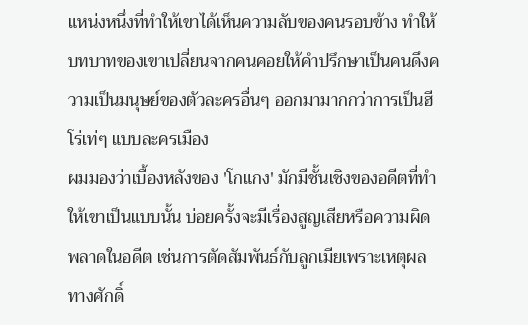แหน่งหนึ่งที่ทำให้เขาได้เห็นความลับของคนรอบข้าง ทำให้บทบาทของเขาเปลี่ยนจากคนคอยให้คำปรึกษาเป็นคนดึงความเป็นมนุษย์ของตัวละครอื่นๆ ออกมามากกว่าการเป็นฮีโร่เท่ๆ แบบละครเมือง
ผมมองว่าเบื้องหลังของ 'โกแกง' มักมีชั้นเชิงของอดีตที่ทำให้เขาเป็นแบบนั้น บ่อยครั้งจะมีเรื่องสูญเสียหรือความผิดพลาดในอดีต เช่นการตัดสัมพันธ์กับลูกเมียเพราะเหตุผลทางศักดิ์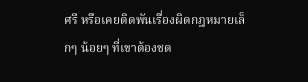ศรี หรือเคยติดพันเรื่องผิดกฎหมายเล็กๆ น้อยๆ ที่เขาต้องชด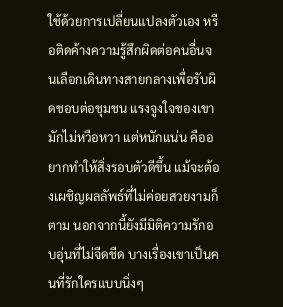ใช้ด้วยการเปลี่ยนแปลงตัวเอง หรือติดค้างความรู้สึกผิดต่อคนอื่นจนเลือกเดินทางสายกลางเพื่อรับผิดชอบต่อชุมชน แรงจูงใจของเขามักไม่หวือหวา แต่หนักแน่น คืออยากทำให้สิ่งรอบตัวดีขึ้น แม้จะต้องเผชิญผลลัพธ์ที่ไม่ค่อยสวยงามก็ตาม นอกจากนี้ยังมีมิติความรักอบอุ่นที่ไม่จืดชืด บางเรื่องเขาเป็นคนที่รักใครแบบนิ่งๆ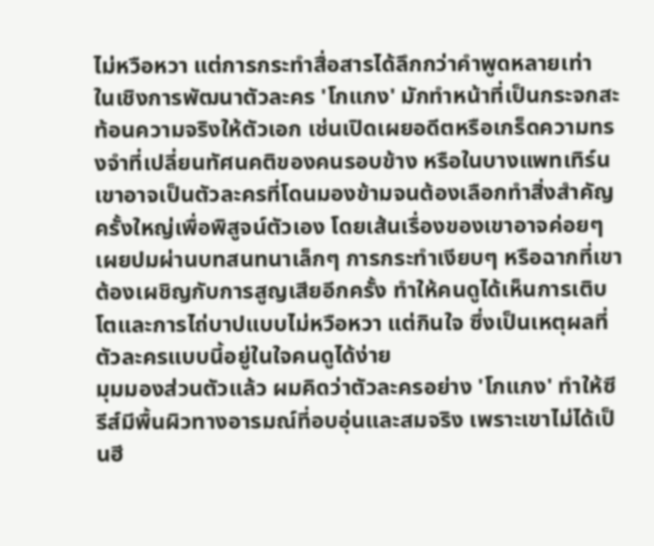ไม่หวือหวา แต่การกระทำสื่อสารได้ลึกกว่าคำพูดหลายเท่า
ในเชิงการพัฒนาตัวละคร 'โกแกง' มักทำหน้าที่เป็นกระจกสะท้อนความจริงให้ตัวเอก เช่นเปิดเผยอดีตหรือเกร็ดความทรงจำที่เปลี่ยนทัศนคติของคนรอบข้าง หรือในบางแพทเทิร์นเขาอาจเป็นตัวละครที่โดนมองข้ามจนต้องเลือกทำสิ่งสำคัญครั้งใหญ่เพื่อพิสูจน์ตัวเอง โดยเส้นเรื่องของเขาอาจค่อยๆ เผยปมผ่านบทสนทนาเล็กๆ การกระทำเงียบๆ หรือฉากที่เขาต้องเผชิญกับการสูญเสียอีกครั้ง ทำให้คนดูได้เห็นการเติบโตและการไถ่บาปแบบไม่หวือหวา แต่กินใจ ซึ่งเป็นเหตุผลที่ตัวละครแบบนี้อยู่ในใจคนดูได้ง่าย
มุมมองส่วนตัวแล้ว ผมคิดว่าตัวละครอย่าง 'โกแกง' ทำให้ซีรีส์มีพื้นผิวทางอารมณ์ที่อบอุ่นและสมจริง เพราะเขาไม่ได้เป็นฮี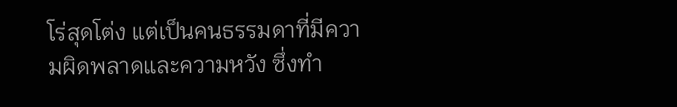โร่สุดโต่ง แต่เป็นคนธรรมดาที่มีความผิดพลาดและความหวัง ซึ่งทำ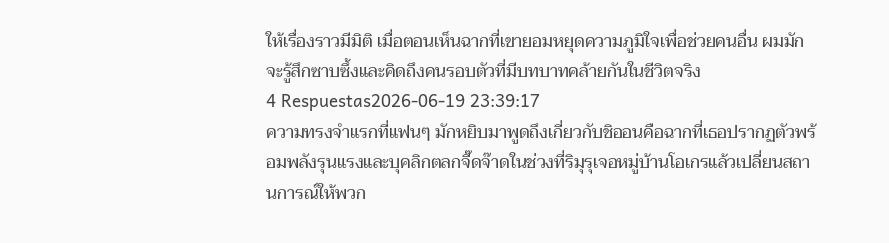ให้เรื่องราวมีมิติ เมื่อตอนเห็นฉากที่เขายอมหยุดความภูมิใจเพื่อช่วยคนอื่น ผมมักจะรู้สึกซาบซึ้งและคิดถึงคนรอบตัวที่มีบทบาทคล้ายกันในชีวิตจริง
4 Respuestas2026-06-19 23:39:17
ความทรงจำแรกที่แฟนๆ มักหยิบมาพูดถึงเกี่ยวกับชิออนคือฉากที่เธอปรากฏตัวพร้อมพลังรุนแรงและบุคลิกตลกจี๊ดจ๊าดในช่วงที่ริมุรุเจอหมู่บ้านโอเกรแล้วเปลี่ยนสถานการณ์ให้พวก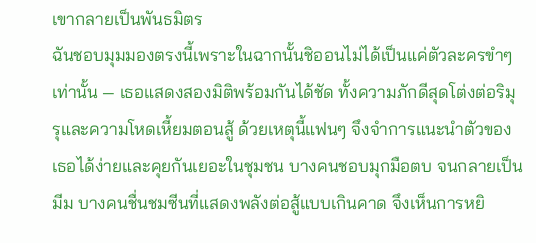เขากลายเป็นพันธมิตร
ฉันชอบมุมมองตรงนี้เพราะในฉากนั้นชิออนไม่ได้เป็นแค่ตัวละครขำๆ เท่านั้น — เธอแสดงสองมิติพร้อมกันได้ชัด ทั้งความภักดีสุดโต่งต่อริมุรุและความโหดเหี้ยมตอนสู้ ด้วยเหตุนี้แฟนๆ จึงจำการแนะนำตัวของเธอได้ง่ายและคุยกันเยอะในชุมชน บางคนชอบมุกมือตบ จนกลายเป็นมีม บางคนชื่นชมซีนที่แสดงพลังต่อสู้แบบเกินคาด จึงเห็นการหยิ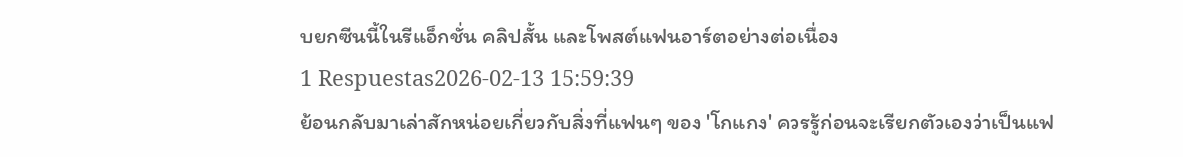บยกซีนนี้ในรีแอ็กชั่น คลิปสั้น และโพสต์แฟนอาร์ตอย่างต่อเนื่อง
1 Respuestas2026-02-13 15:59:39
ย้อนกลับมาเล่าสักหน่อยเกี่ยวกับสิ่งที่แฟนๆ ของ 'โกแกง' ควรรู้ก่อนจะเรียกตัวเองว่าเป็นแฟ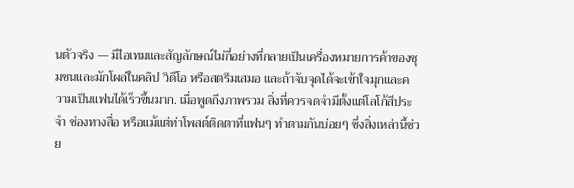นตัวจริง — มีไอเทมและสัญลักษณ์ไม่กี่อย่างที่กลายเป็นเครื่องหมายการค้าของชุมชนและมักโผล่ในคลิป วิดีโอ หรือสตรีมเสมอ และถ้าจับจุดได้จะเข้าใจมุกและความเป็นแฟนได้เร็วขึ้นมาก. เมื่อพูดถึงภาพรวม สิ่งที่ควรจดจำมีตั้งแต่โลโก้สีประจำ ช่องทางสื่อ หรือแม้แต่ท่าโพสต์ติดตาที่แฟนๆ ทำตามกันบ่อยๆ ซึ่งสิ่งเหล่านี้ช่วย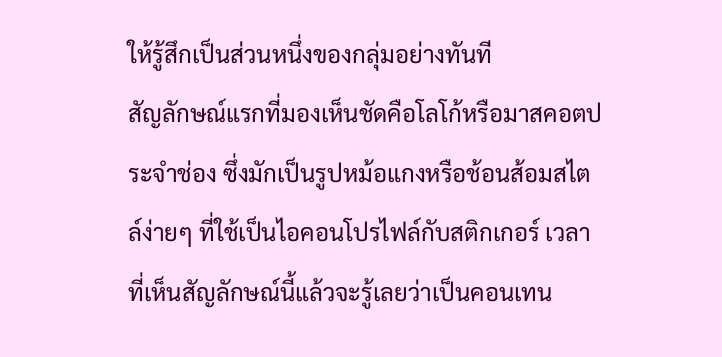ให้รู้สึกเป็นส่วนหนึ่งของกลุ่มอย่างทันที
สัญลักษณ์แรกที่มองเห็นชัดคือโลโก้หรือมาสคอตประจำช่อง ซึ่งมักเป็นรูปหม้อแกงหรือช้อนส้อมสไตล์ง่ายๆ ที่ใช้เป็นไอคอนโปรไฟล์กับสติกเกอร์ เวลาที่เห็นสัญลักษณ์นี้แล้วจะรู้เลยว่าเป็นคอนเทน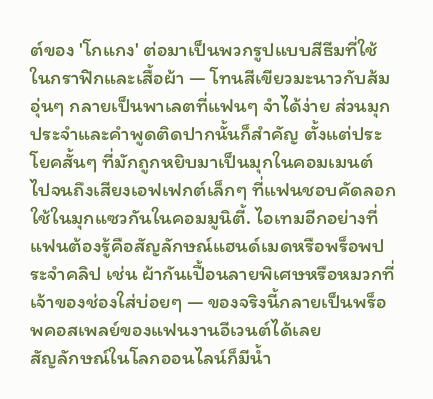ต์ของ 'โกแกง' ต่อมาเป็นพวกรูปแบบสีธีมที่ใช้ในกราฟิกและเสื้อผ้า — โทนสีเขียวมะนาวกับส้มอุ่นๆ กลายเป็นพาเลตที่แฟนๆ จำได้ง่าย ส่วนมุกประจำและคำพูดติดปากนั้นก็สำคัญ ตั้งแต่ประโยคสั้นๆ ที่มักถูกหยิบมาเป็นมุกในคอมเมนต์ ไปจนถึงเสียงเอฟเฟกต์เล็กๆ ที่แฟนชอบคัดลอกใช้ในมุกแซวกันในคอมมูนิตี้. ไอเทมอีกอย่างที่แฟนต้องรู้คือสัญลักษณ์แฮนด์เมดหรือพร็อพประจำคลิป เช่น ผ้ากันเปื้อนลายพิเศษหรือหมวกที่เจ้าของช่องใส่บ่อยๆ — ของจริงนี้กลายเป็นพร็อพคอสเพลย์ของแฟนงานอีเวนต์ได้เลย
สัญลักษณ์ในโลกออนไลน์ก็มีน้ำ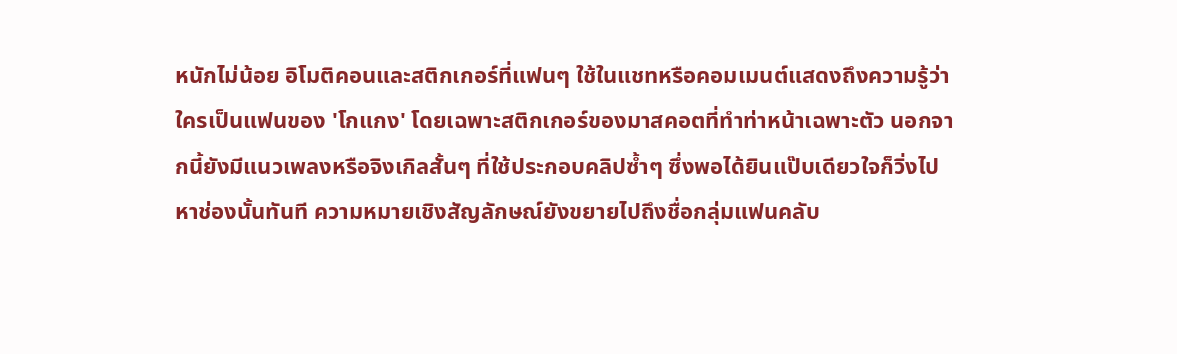หนักไม่น้อย อิโมติคอนและสติกเกอร์ที่แฟนๆ ใช้ในแชทหรือคอมเมนต์แสดงถึงความรู้ว่าใครเป็นแฟนของ 'โกแกง' โดยเฉพาะสติกเกอร์ของมาสคอตที่ทำท่าหน้าเฉพาะตัว นอกจากนี้ยังมีแนวเพลงหรือจิงเกิลสั้นๆ ที่ใช้ประกอบคลิปซ้ำๆ ซึ่งพอได้ยินแป๊บเดียวใจก็วิ่งไปหาช่องนั้นทันที ความหมายเชิงสัญลักษณ์ยังขยายไปถึงชื่อกลุ่มแฟนคลับ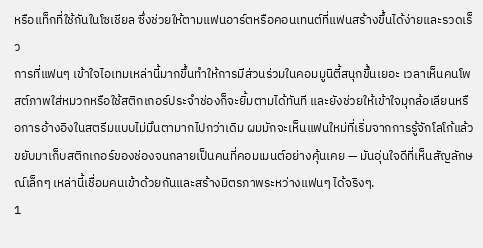หรือแท็กที่ใช้กันในโซเชียล ซึ่งช่วยให้ตามแฟนอาร์ตหรือคอนเทนต์ที่แฟนสร้างขึ้นได้ง่ายและรวดเร็ว
การที่แฟนๆ เข้าใจไอเทมเหล่านี้มากขึ้นทำให้การมีส่วนร่วมในคอมมูนิตี้สนุกขึ้นเยอะ เวลาเห็นคนโพสต์ภาพใส่หมวกหรือใช้สติกเกอร์ประจำช่องก็จะยิ้มตามได้ทันที และยังช่วยให้เข้าใจมุกล้อเลียนหรือการอ้างอิงในสตรีมแบบไม่มึนตามากไปกว่าเดิม ผมมักจะเห็นแฟนใหม่ที่เริ่มจากการรู้จักโลโก้แล้วขยับมาเก็บสติกเกอร์ของช่องจนกลายเป็นคนที่คอมเมนต์อย่างคุ้นเคย — มันอุ่นใจดีที่เห็นสัญลักษณ์เล็กๆ เหล่านี้เชื่อมคนเข้าด้วยกันและสร้างมิตรภาพระหว่างแฟนๆ ได้จริงๆ.
1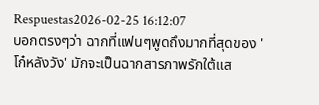Respuestas2026-02-25 16:12:07
บอกตรงๆว่า ฉากที่แฟนๆพูดถึงมากที่สุดของ 'โก๋หลังวัง' มักจะเป็นฉากสารภาพรักใต้แส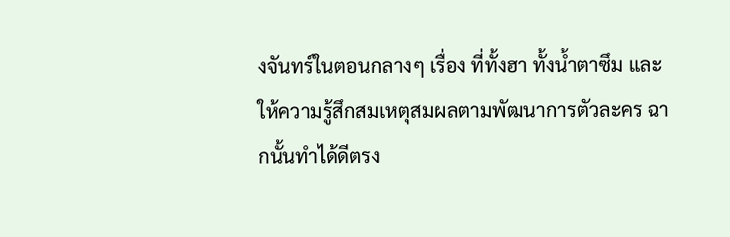งจันทร์ในตอนกลางๆ เรื่อง ที่ทั้งฮา ทั้งน้ำตาซึม และให้ความรู้สึกสมเหตุสมผลตามพัฒนาการตัวละคร ฉากนั้นทำได้ดีตรง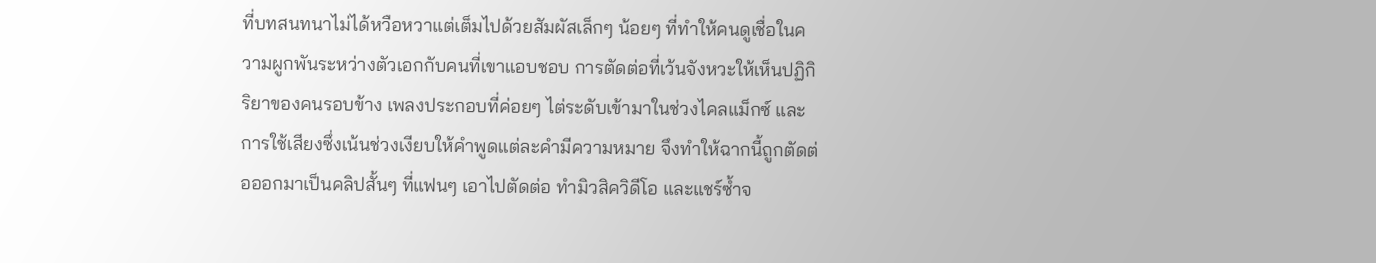ที่บทสนทนาไม่ได้หวือหวาแต่เต็มไปด้วยสัมผัสเล็กๆ น้อยๆ ที่ทำให้คนดูเชื่อในความผูกพันระหว่างตัวเอกกับคนที่เขาแอบชอบ การตัดต่อที่เว้นจังหวะให้เห็นปฏิกิริยาของคนรอบข้าง เพลงประกอบที่ค่อยๆ ไต่ระดับเข้ามาในช่วงไคลแม็กซ์ และการใช้เสียงซึ่งเน้นช่วงเงียบให้คำพูดแต่ละคำมีความหมาย จึงทำให้ฉากนี้ถูกตัดต่อออกมาเป็นคลิปสั้นๆ ที่แฟนๆ เอาไปตัดต่อ ทำมิวสิควิดีโอ และแชร์ซ้ำจ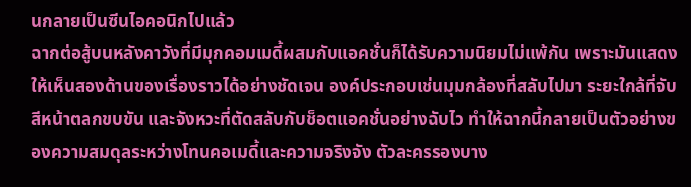นกลายเป็นซีนไอคอนิกไปแล้ว
ฉากต่อสู้บนหลังคาวังที่มีมุกคอมเมดี้ผสมกับแอคชั่นก็ได้รับความนิยมไม่แพ้กัน เพราะมันแสดงให้เห็นสองด้านของเรื่องราวได้อย่างชัดเจน องค์ประกอบเช่นมุมกล้องที่สลับไปมา ระยะใกล้ที่จับสีหน้าตลกขบขัน และจังหวะที่ตัดสลับกับช็อตแอคชั่นอย่างฉับไว ทำให้ฉากนี้กลายเป็นตัวอย่างของความสมดุลระหว่างโทนคอเมดี้และความจริงจัง ตัวละครรองบาง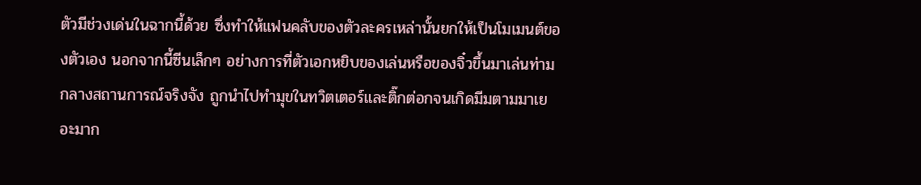ตัวมีช่วงเด่นในฉากนี้ด้วย ซึ่งทำให้แฟนคลับของตัวละครเหล่านั้นยกให้เป็นโมเมนต์ของตัวเอง นอกจากนี้ซีนเล็กๆ อย่างการที่ตัวเอกหยิบของเล่นหรือของจิ๋วขึ้นมาเล่นท่ามกลางสถานการณ์จริงจัง ถูกนำไปทำมุขในทวิตเตอร์และติ๊กต่อกจนเกิดมีมตามมาเยอะมาก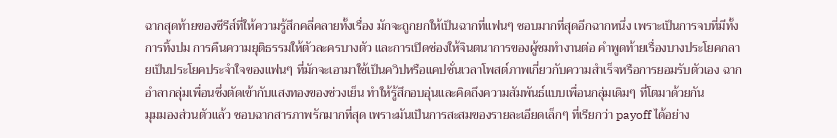ฉากสุดท้ายของซีรีส์ที่ให้ความรู้สึกคลี่คลายทั้งเรื่อง มักจะถูกยกให้เป็นฉากที่แฟนๆ ชอบมากที่สุดอีกฉากหนึ่ง เพราะเป็นการจบที่มีทั้งการทิ้งปม การคืนความยุติธรรมให้ตัวละครบางตัว และการเปิดช่องให้จินตนาการของผู้ชมทำงานต่อ คำพูดท้ายเรื่องบางประโยคกลายเป็นประโยคประจำใจของแฟนๆ ที่มักจะเอามาใช้เป็นควิปหรือแคปชั่นเวลาโพสต์ภาพเกี่ยวกับความสำเร็จหรือการยอมรับตัวเอง ฉากอำลากลุ่มเพื่อนซึ่งตัดเข้ากับแสงทองของช่วงเย็น ทำให้รู้สึกอบอุ่นและคิดถึงความสัมพันธ์แบบเพื่อนกลุ่มเดิมๆ ที่โตมาด้วยกัน
มุมมองส่วนตัวแล้ว ชอบฉากสารภาพรักมากที่สุด เพราะมันเป็นการสะสมของรายละเอียดเล็กๆ ที่เรียกว่า payoff ได้อย่าง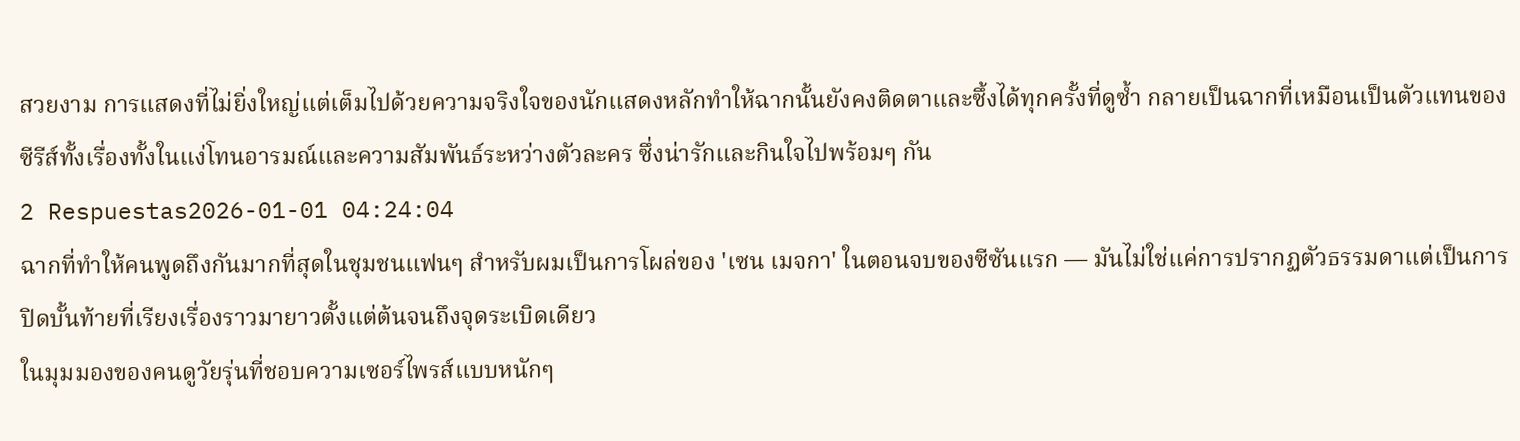สวยงาม การแสดงที่ไม่ยิ่งใหญ่แต่เต็มไปด้วยความจริงใจของนักแสดงหลักทำให้ฉากนั้นยังคงติดตาและซึ้งได้ทุกครั้งที่ดูซ้ำ กลายเป็นฉากที่เหมือนเป็นตัวแทนของซีรีส์ทั้งเรื่องทั้งในแง่โทนอารมณ์และความสัมพันธ์ระหว่างตัวละคร ซึ่งน่ารักและกินใจไปพร้อมๆ กัน
2 Respuestas2026-01-01 04:24:04
ฉากที่ทำให้คนพูดถึงกันมากที่สุดในชุมชนแฟนๆ สำหรับผมเป็นการโผล่ของ 'เซน เมจกา' ในตอนจบของซีซันแรก — มันไม่ใช่แค่การปรากฏตัวธรรมดาแต่เป็นการปิดบั้นท้ายที่เรียงเรื่องราวมายาวตั้งแต่ต้นจนถึงจุดระเบิดเดียว
ในมุมมองของคนดูวัยรุ่นที่ชอบความเซอร์ไพรส์แบบหนักๆ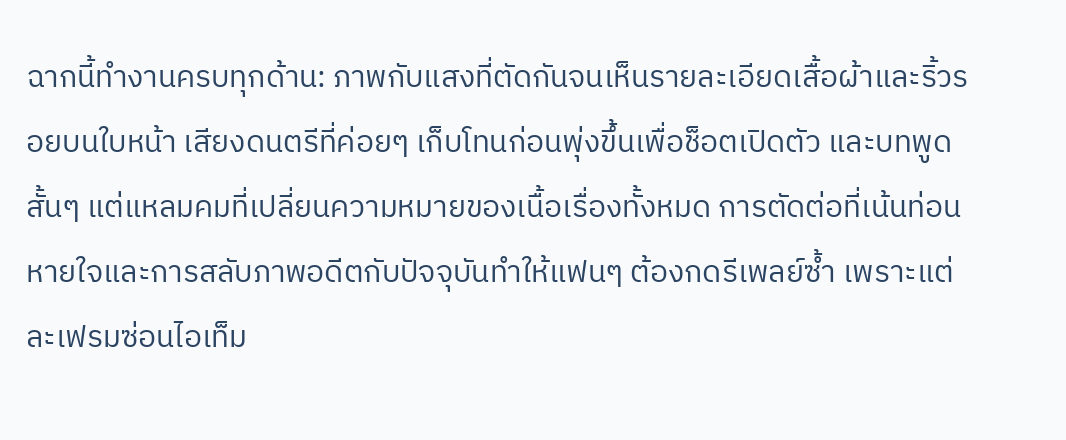ฉากนี้ทำงานครบทุกด้าน: ภาพกับแสงที่ตัดกันจนเห็นรายละเอียดเสื้อผ้าและริ้วรอยบนใบหน้า เสียงดนตรีที่ค่อยๆ เก็บโทนก่อนพุ่งขึ้นเพื่อช็อตเปิดตัว และบทพูดสั้นๆ แต่แหลมคมที่เปลี่ยนความหมายของเนื้อเรื่องทั้งหมด การตัดต่อที่เน้นท่อนหายใจและการสลับภาพอดีตกับปัจจุบันทำให้แฟนๆ ต้องกดรีเพลย์ซ้ำ เพราะแต่ละเฟรมซ่อนไอเท็ม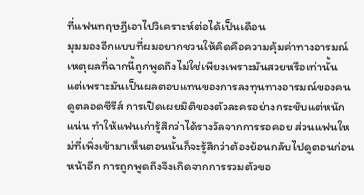ที่แฟนทฤษฎีเอาไปวิเคราะห์ต่อได้เป็นเดือน
มุมมองอีกแบบที่ผมอยากชวนให้คิดคือความคุ้มค่าทางอารมณ์ เหตุผลที่ฉากนี้ถูกพูดถึงไม่ใช่เพียงเพราะมันสวยหรือเท่านั้น แต่เพราะมันเป็นผลตอบแทนของการลงทุนทางอารมณ์ของคนดูตลอดซีรีส์ การเปิดเผยมิติของตัวละครอย่างกระชับแต่หนักแน่น ทำให้แฟนเก่ารู้สึกว่าได้รางวัลจากการรอคอย ส่วนแฟนใหม่ที่เพิ่งเข้ามาเห็นตอนนั้นก็จะรู้สึกว่าต้องย้อนกลับไปดูตอนก่อนหน้าอีก การถูกพูดถึงจึงเกิดจากการรวมตัวขอ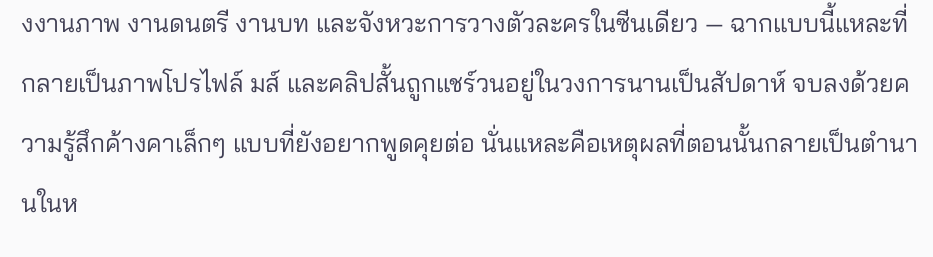งงานภาพ งานดนตรี งานบท และจังหวะการวางตัวละครในซีนเดียว — ฉากแบบนี้แหละที่กลายเป็นภาพโปรไฟล์ มส์ และคลิปสั้นถูกแชร์วนอยู่ในวงการนานเป็นสัปดาห์ จบลงด้วยความรู้สึกค้างคาเล็กๆ แบบที่ยังอยากพูดคุยต่อ นั่นแหละคือเหตุผลที่ตอนนั้นกลายเป็นตำนานในห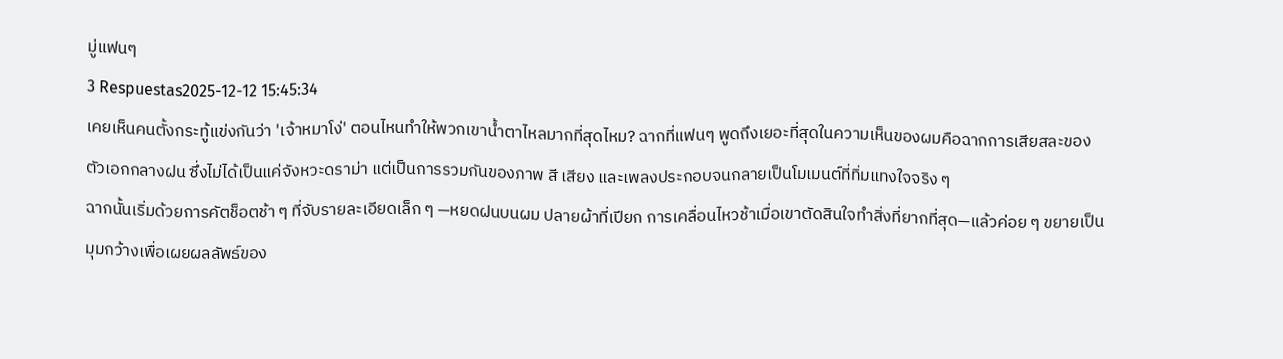มู่แฟนๆ
3 Respuestas2025-12-12 15:45:34
เคยเห็นคนตั้งกระทู้แข่งกันว่า 'เจ้าหมาโง่' ตอนไหนทำให้พวกเขาน้ำตาไหลมากที่สุดไหม? ฉากที่แฟนๆ พูดถึงเยอะที่สุดในความเห็นของผมคือฉากการเสียสละของตัวเอกกลางฝน ซึ่งไม่ได้เป็นแค่จังหวะดราม่า แต่เป็นการรวมกันของภาพ สี เสียง และเพลงประกอบจนกลายเป็นโมเมนต์ที่ทิ่มแทงใจจริง ๆ
ฉากนั้นเริ่มด้วยการคัตช็อตช้า ๆ ที่จับรายละเอียดเล็ก ๆ —หยดฝนบนผม ปลายผ้าที่เปียก การเคลื่อนไหวช้าเมื่อเขาตัดสินใจทำสิ่งที่ยากที่สุด—แล้วค่อย ๆ ขยายเป็นมุมกว้างเพื่อเผยผลลัพธ์ของ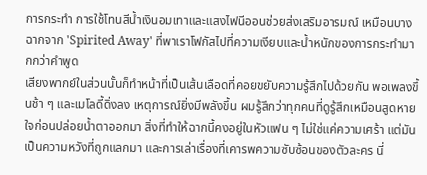การกระทำ การใช้โทนสีน้ำเงินอมเทาและแสงไฟนีออนช่วยส่งเสริมอารมณ์ เหมือนบางฉากจาก 'Spirited Away' ที่พาเราโฟกัสไปที่ความเงียบและน้ำหนักของการกระทำมากกว่าคำพูด
เสียงพากย์ในส่วนนั้นก็ทำหน้าที่เป็นเส้นเลือดที่คอยขยับความรู้สึกไปด้วยกัน พอเพลงขึ้นช้า ๆ และเมโลดี้ดิ่งลง เหตุการณ์ยิ่งมีพลังขึ้น ผมรู้สึกว่าทุกคนที่ดูรู้สึกเหมือนสูดหายใจก่อนปล่อยน้ำตาออกมา สิ่งที่ทำให้ฉากนี้คงอยู่ในหัวแฟน ๆ ไม่ใช่แค่ความเศร้า แต่มันเป็นความหวังที่ถูกแลกมา และการเล่าเรื่องที่เคารพความซับซ้อนของตัวละคร นี่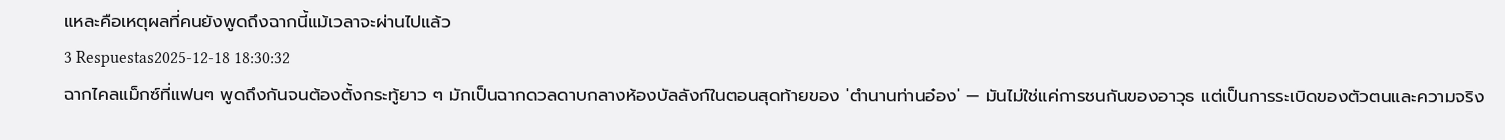แหละคือเหตุผลที่คนยังพูดถึงฉากนี้แม้เวลาจะผ่านไปแล้ว
3 Respuestas2025-12-18 18:30:32
ฉากไคลแม็กซ์ที่แฟนๆ พูดถึงกันจนต้องตั้งกระทู้ยาว ๆ มักเป็นฉากดวลดาบกลางห้องบัลลังก์ในตอนสุดท้ายของ 'ตำนานท่านอ๋อง' — มันไม่ใช่แค่การชนกันของอาวุธ แต่เป็นการระเบิดของตัวตนและความจริง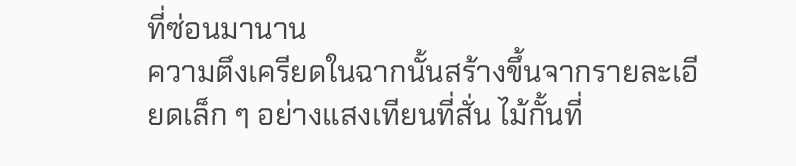ที่ซ่อนมานาน
ความตึงเครียดในฉากนั้นสร้างขึ้นจากรายละเอียดเล็ก ๆ อย่างแสงเทียนที่สั่น ไม้กั้นที่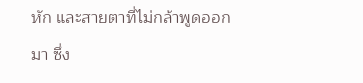หัก และสายตาที่ไม่กล้าพูดออกมา ซึ่ง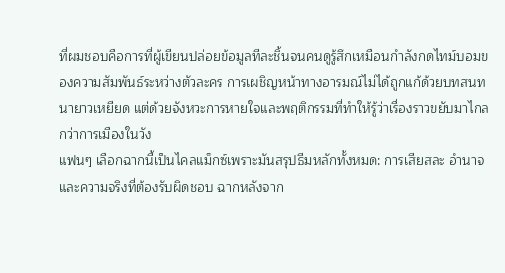ที่ผมชอบคือการที่ผู้เขียนปล่อยข้อมูลทีละชิ้นจนคนดูรู้สึกเหมือนกำลังกดไทม์บอมของความสัมพันธ์ระหว่างตัวละคร การเผชิญหน้าทางอารมณ์ไม่ได้ถูกแก้ด้วยบทสนทนายาวเหยียด แต่ด้วยจังหวะการหายใจและพฤติกรรมที่ทำให้รู้ว่าเรื่องราวขยับมาไกลกว่าการเมืองในวัง
แฟนๆ เลือกฉากนี้เป็นไคลแม็กซ์เพราะมันสรุปธีมหลักทั้งหมด: การเสียสละ อำนาจ และความจริงที่ต้องรับผิดชอบ ฉากหลังจาก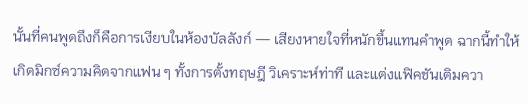นั้นที่คนพูดถึงก็คือการเงียบในห้องบัลลังก์ — เสียงหายใจที่หนักขึ้นแทนคำพูด ฉากนี้ทำให้เกิดมิกซ์ความคิดจากแฟน ๆ ทั้งการตั้งทฤษฎี วิเคราะห์ท่าที และแต่งแฟิคชันเติมควา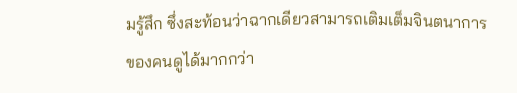มรู้สึก ซึ่งสะท้อนว่าฉากเดียวสามารถเติมเต็มจินตนาการของคนดูได้มากกว่า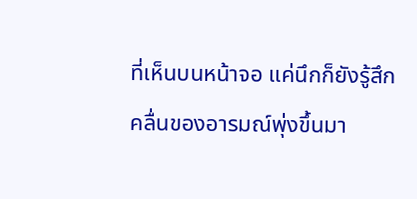ที่เห็นบนหน้าจอ แค่นึกก็ยังรู้สึกคลื่นของอารมณ์พุ่งขึ้นมา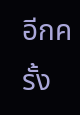อีกครั้ง